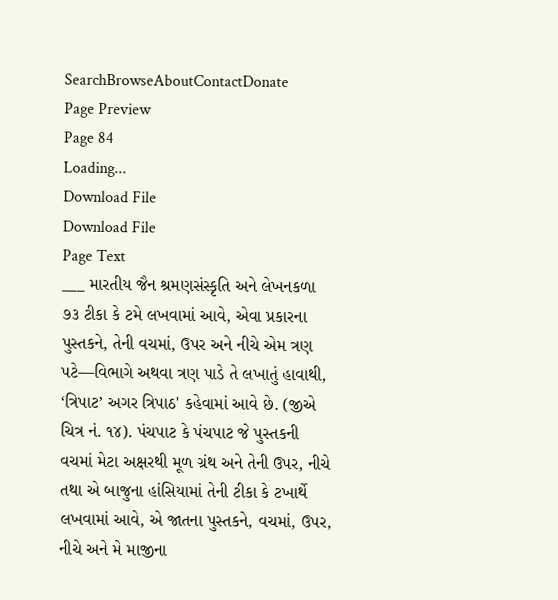SearchBrowseAboutContactDonate
Page Preview
Page 84
Loading...
Download File
Download File
Page Text
___ મારતીય જૈન શ્રમણસંસ્કૃતિ અને લેખનકળા ૭૩ ટીકા કે ટમે લખવામાં આવે, એવા પ્રકારના પુસ્તકને, તેની વચમાં, ઉપર અને નીચે એમ ત્રણ પટે—વિભાગે અથવા ત્રણ પાડે તે લખાતું હાવાથી, ‘ત્રિપાટ’ અગર ત્રિપાઠ' કહેવામાં આવે છે. (જીએ ચિત્ર નં. ૧૪). પંચપાટ કે પંચપાટ જે પુસ્તકની વચમાં મેટા અક્ષરથી મૂળ ગ્રંથ અને તેની ઉપર, નીચે તથા એ બાજુના હાંસિયામાં તેની ટીકા કે ટખાર્થે લખવામાં આવે, એ જાતના પુસ્તકને, વચમાં, ઉપર, નીચે અને મે માજીના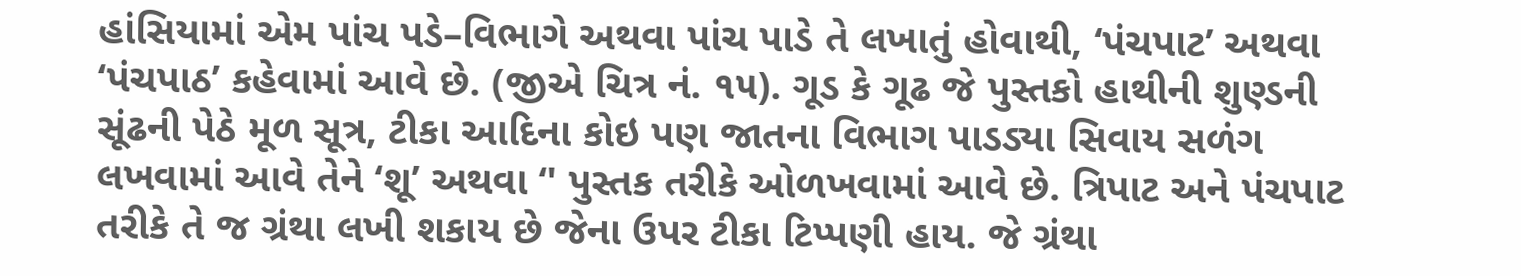હાંસિયામાં એમ પાંચ પડે–વિભાગે અથવા પાંચ પાડે તે લખાતું હોવાથી, ‘પંચપાટ’ અથવા ‘પંચપાઠ’ કહેવામાં આવે છે. (જીએ ચિત્ર નં. ૧૫). ગૂડ કે ગૂઢ જે પુસ્તકો હાથીની શુણ્ડની સૂંઢની પેઠે મૂળ સૂત્ર, ટીકા આદિના કોઇ પણ જાતના વિભાગ પાડડ્યા સિવાય સળંગ લખવામાં આવે તેને ‘શૂ’ અથવા ‘' પુસ્તક તરીકે ઓળખવામાં આવે છે. ત્રિપાટ અને પંચપાટ તરીકે તે જ ગ્રંથા લખી શકાય છે જેના ઉપર ટીકા ટિપ્પણી હાય. જે ગ્રંથા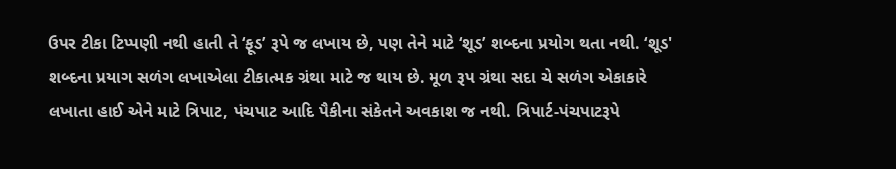ઉપર ટીકા ટિપ્પણી નથી હાતી તે ‘ફૂડ’ રૂપે જ લખાય છે, પણ તેને માટે ‘શૂડ’ શબ્દના પ્રયોગ થતા નથી. ‘શૂડ' શબ્દના પ્રયાગ સળંગ લખાએલા ટીકાત્મક ગ્રંથા માટે જ થાય છે. મૂળ રૂપ ગ્રંથા સદા ચે સળંગ એકાકારે લખાતા હાઈ એને માટે ત્રિપાટ, પંચપાટ આદિ પૈકીના સંકેતને અવકાશ જ નથી. ત્રિપાર્ટ-પંચપાટરૂપે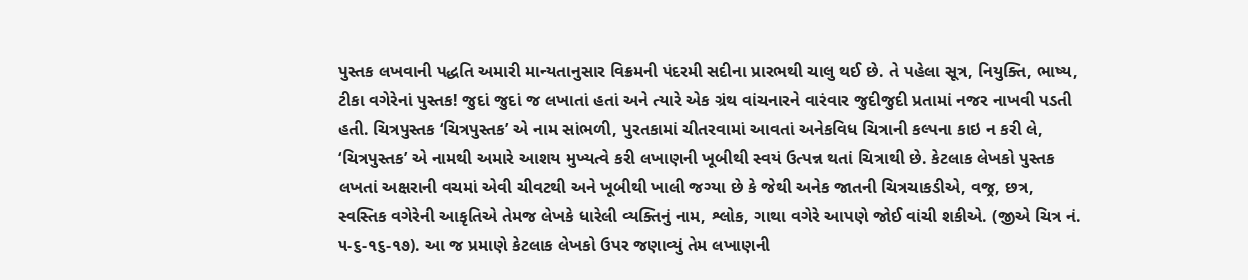પુસ્તક લખવાની પદ્ધતિ અમારી માન્યતાનુસાર વિક્રમની પંદરમી સદીના પ્રારભથી ચાલુ થઈ છે. તે પહેલા સૂત્ર, નિયુક્તિ, ભાષ્ય, ટીકા વગેરેનાં પુસ્તક! જુદાં જુદાં જ લખાતાં હતાં અને ત્યારે એક ગ્રંથ વાંચનારને વારંવાર જુદીજુદી પ્રતામાં નજર નાખવી પડતી હતી. ચિત્રપુસ્તક ‘ચિત્રપુસ્તક’ એ નામ સાંભળી, પુરતકામાં ચીતરવામાં આવતાં અનેકવિધ ચિત્રાની કલ્પના કાઇ ન કરી લે, ‘ચિત્રપુસ્તક’ એ નામથી અમારે આશય મુખ્યત્વે કરી લખાણની ખૂબીથી સ્વયં ઉત્પન્ન થતાં ચિત્રાથી છે. કેટલાક લેખકો પુસ્તક લખતાં અક્ષરાની વચમાં એવી ચીવટથી અને ખૂબીથી ખાલી જગ્યા છે કે જેથી અનેક જાતની ચિત્રચાકડીએ, વજ્ર, છત્ર, સ્વસ્તિક વગેરેની આકૃતિએ તેમજ લેખકે ધારેલી વ્યક્તિનું નામ, શ્લોક, ગાથા વગેરે આપણે જોઈ વાંચી શકીએ. (જીએ ચિત્ર નં. ૫-૬-૧૬-૧૭). આ જ પ્રમાણે કેટલાક લેખકો ઉપર જણાવ્યું તેમ લખાણની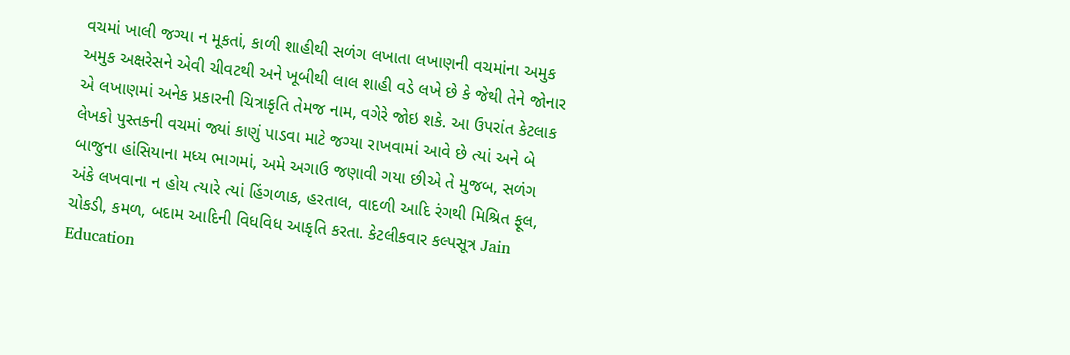વચમાં ખાલી જગ્યા ન મૂકતાં, કાળી શાહીથી સળંગ લખાતા લખાણની વચમાંના અમુક અમુક અક્ષરેસને એવી ચીવટથી અને ખૂબીથી લાલ શાહી વડે લખે છે કે જેથી તેને જોનાર એ લખાણમાં અનેક પ્રકારની ચિત્રાકૃતિ તેમજ નામ, વગેરે જોઇ શકે. આ ઉપરાંત કેટલાક લેખકો પુસ્તકની વચમાં જ્યાં કાણું પાડવા માટે જગ્યા રાખવામાં આવે છે ત્યાં અને બે બાજુના હાંસિયાના મધ્ય ભાગમાં, અમે અગાઉ જણાવી ગયા છીએ તે મુજબ, સળંગ અંકે લખવાના ન હોય ત્યારે ત્યાં હિંગળાક, હરતાલ, વાદળી આદિ રંગથી મિશ્રિત ફૂલ, ચોકડી, કમળ, બદામ આદિની વિધવિધ આકૃતિ કરતા. કેટલીકવાર કલ્પસૂત્ર Jain Education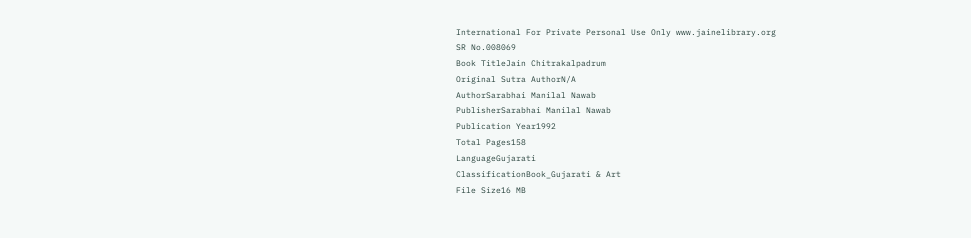International For Private Personal Use Only www.jainelibrary.org
SR No.008069
Book TitleJain Chitrakalpadrum
Original Sutra AuthorN/A
AuthorSarabhai Manilal Nawab
PublisherSarabhai Manilal Nawab
Publication Year1992
Total Pages158
LanguageGujarati
ClassificationBook_Gujarati & Art
File Size16 MB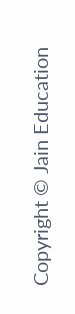Copyright © Jain Education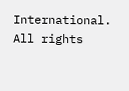International. All rights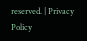reserved. | Privacy Policy